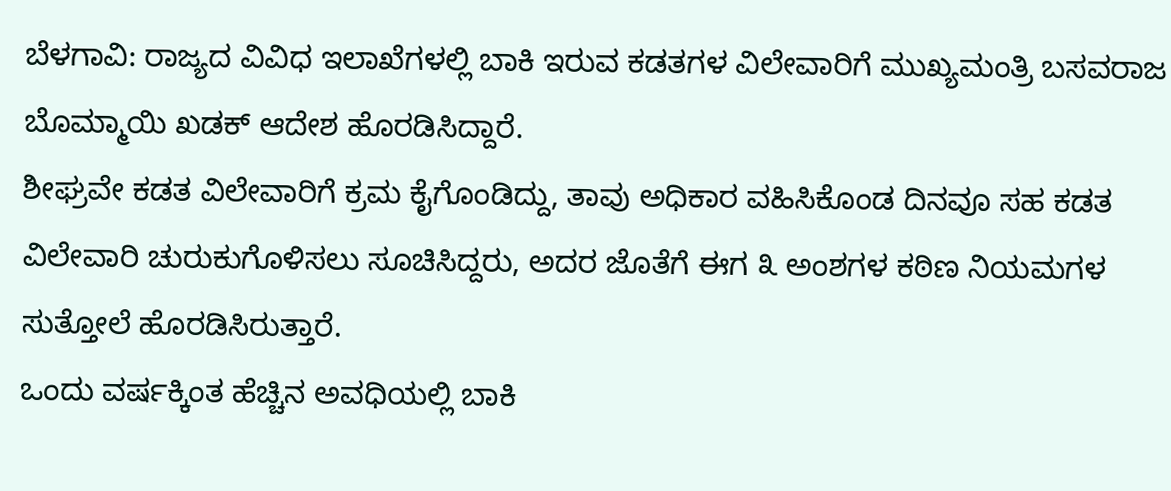ಬೆಳಗಾವಿ: ರಾಜ್ಯದ ವಿವಿಧ ಇಲಾಖೆಗಳಲ್ಲಿ ಬಾಕಿ ಇರುವ ಕಡತಗಳ ವಿಲೇವಾರಿಗೆ ಮುಖ್ಯಮಂತ್ರಿ ಬಸವರಾಜ ಬೊಮ್ಮಾಯಿ ಖಡಕ್ ಆದೇಶ ಹೊರಡಿಸಿದ್ದಾರೆ.
ಶೀಘ್ರವೇ ಕಡತ ವಿಲೇವಾರಿಗೆ ಕ್ರಮ ಕೈಗೊಂಡಿದ್ದು, ತಾವು ಅಧಿಕಾರ ವಹಿಸಿಕೊಂಡ ದಿನವೂ ಸಹ ಕಡತ ವಿಲೇವಾರಿ ಚುರುಕುಗೊಳಿಸಲು ಸೂಚಿಸಿದ್ದರು, ಅದರ ಜೊತೆಗೆ ಈಗ ೩ ಅಂಶಗಳ ಕಠಿಣ ನಿಯಮಗಳ ಸುತ್ತೋಲೆ ಹೊರಡಿಸಿರುತ್ತಾರೆ.
ಒಂದು ವರ್ಷಕ್ಕಿಂತ ಹೆಚ್ಚಿನ ಅವಧಿಯಲ್ಲಿ ಬಾಕಿ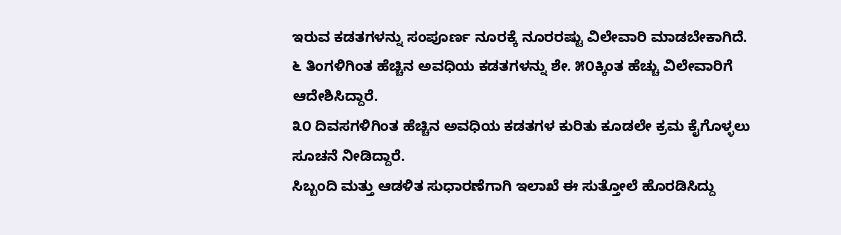ಇರುವ ಕಡತಗಳನ್ನು ಸಂಪೂರ್ಣ ನೂರಕ್ಕೆ ನೂರರಷ್ಟು ವಿಲೇವಾರಿ ಮಾಡಬೇಕಾಗಿದೆ. ೬ ತಿಂಗಳಿಗಿಂತ ಹೆಚ್ಚಿನ ಅವಧಿಯ ಕಡತಗಳನ್ನು ಶೇ. ೫೦ಕ್ಕಿಂತ ಹೆಚ್ಚು ವಿಲೇವಾರಿಗೆ ಆದೇಶಿಸಿದ್ದಾರೆ.
೩೦ ದಿವಸಗಳಿಗಿಂತ ಹೆಚ್ಚಿನ ಅವಧಿಯ ಕಡತಗಳ ಕುರಿತು ಕೂಡಲೇ ಕ್ರಮ ಕೈಗೊಳ್ಳಲು ಸೂಚನೆ ನೀಡಿದ್ದಾರೆ.
ಸಿಬ್ಬಂದಿ ಮತ್ತು ಆಡಳಿತ ಸುಧಾರಣೆಗಾಗಿ ಇಲಾಖೆ ಈ ಸುತ್ತೋಲೆ ಹೊರಡಿಸಿದ್ದು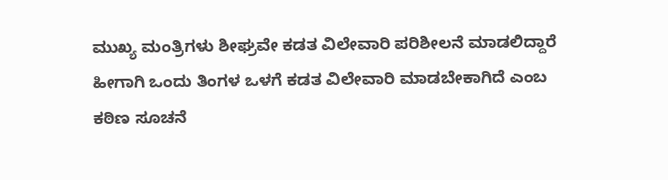ಮುಖ್ಯ ಮಂತ್ರಿಗಳು ಶೀಘ್ರವೇ ಕಡತ ವಿಲೇವಾರಿ ಪರಿಶೀಲನೆ ಮಾಡಲಿದ್ದಾರೆ ಹೀಗಾಗಿ ಒಂದು ತಿಂಗಳ ಒಳಗೆ ಕಡತ ವಿಲೇವಾರಿ ಮಾಡಬೇಕಾಗಿದೆ ಎಂಬ ಕಠಿಣ ಸೂಚನೆ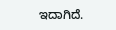ಇದಾಗಿದೆ.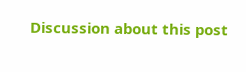Discussion about this post